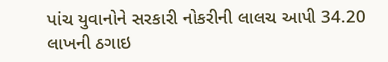પાંચ યુવાનોને સરકારી નોકરીની લાલચ આપી 34.20 લાખની ઠગાઇ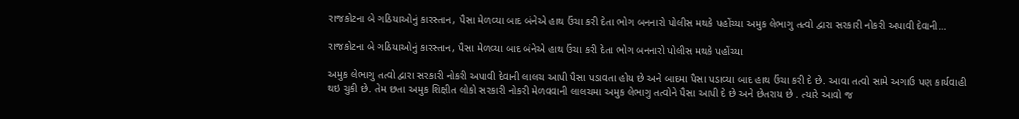રાજકોટના બે ગઠિયાઓનું કારસ્તાન, પૈસા મેળવ્યા બાદ બંનેએ હાથ ઉંચા કરી દેતા ભોગ બનનારો પોલીસ મથકે પહોંચ્યા અમુક લેભાગુ તત્વો દ્વારા સરકારી નોકરી અપાવી દેવાની…

રાજકોટના બે ગઠિયાઓનું કારસ્તાન, પૈસા મેળવ્યા બાદ બંનેએ હાથ ઉંચા કરી દેતા ભોગ બનનારો પોલીસ મથકે પહોંચ્યા

અમુક લેભાગુ તત્વો દ્વારા સરકારી નોકરી અપાવી દેવાની લાલચ આપી પૈસા પડાવતા હોય છે અને બાદમા પૈસા પડાવ્યા બાદ હાથ ઉંચા કરી દે છે. આવા તત્વો સામે અગાઉ પણ કાર્યવાહી થઇ ચુકી છે. તેમ છતા અમુક શિક્ષીત લોકો સરકારી નોકરી મેળવવાની લાલચમા અમુક લેભાગુ તત્વોને પૈસા આપી દે છે અને છેતરાય છે . ત્યારે આવો જ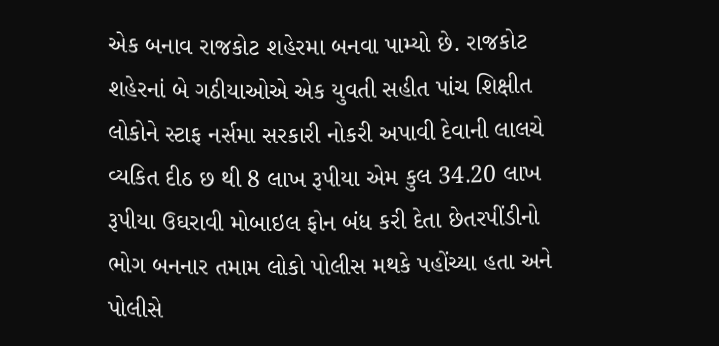એક બનાવ રાજકોટ શહેરમા બનવા પામ્યો છે. રાજકોટ શહેરનાં બે ગઠીયાઓએ એક યુવતી સહીત પાંચ શિક્ષીત લોકોને સ્ટાફ નર્સમા સરકારી નોકરી અપાવી દેવાની લાલચે વ્યકિત દીઠ છ થી 8 લાખ રૂપીયા એમ કુલ 34.20 લાખ રૂપીયા ઉઘરાવી મોબાઇલ ફોન બંધ કરી દેતા છેતરપીંડીનો ભોગ બનનાર તમામ લોકો પોલીસ મથકે પહોંચ્યા હતા અને પોલીસે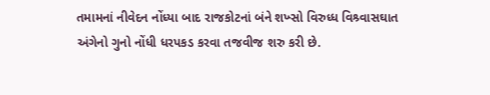તમામનાં નીવેદન નોંધ્યા બાદ રાજકોટનાં બંને શખ્સો વિરુધ્ધ વિશ્ર્વાસઘાત અંગેનો ગુનો નોંધી ધરપકડ કરવા તજવીજ શરુ કરી છે.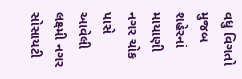વધુ વિગતો મુજબ શહેરનાં માયાણી નગર ચોક પાસે આવેલી લક્ષ્મી નગર સોસાયટી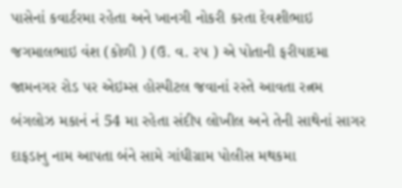પાસેનાં કવાર્ટરમા રહેતા અને ખાનગી નોકરી કરતા દેવશીભાઇ જગમાલભાઇ વંશ (કોળી ) (ઉ. વ. રપ ) એ પોતાની ફરીયાદમા જામનગર રોડ પર એઇમ્સ હોસ્પીટલ જવાનાં રસ્તે આવતા રત્નમ બંગલોઝ મકાનં નં 54 મા રહેતા સંદીપ લોખીલ અને તેની સાથેનાં સાગર દાફડાનુ નામ આપતા બંને સામે ગાંધીગ્રામ પોલીસ મથકમા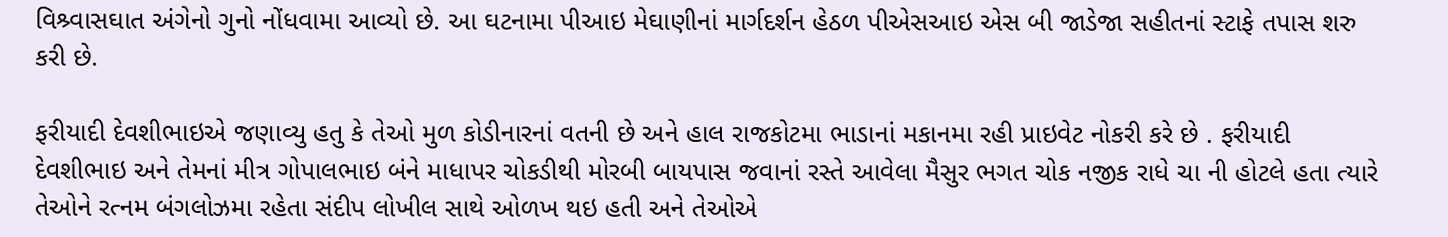વિશ્ર્વાસઘાત અંગેનો ગુનો નોંધવામા આવ્યો છે. આ ઘટનામા પીઆઇ મેઘાણીનાં માર્ગદર્શન હેઠળ પીએસઆઇ એસ બી જાડેજા સહીતનાં સ્ટાફે તપાસ શરુ કરી છે.

ફરીયાદી દેવશીભાઇએ જણાવ્યુ હતુ કે તેઓ મુળ કોડીનારનાં વતની છે અને હાલ રાજકોટમા ભાડાનાં મકાનમા રહી પ્રાઇવેટ નોકરી કરે છે . ફરીયાદી દેવશીભાઇ અને તેમનાં મીત્ર ગોપાલભાઇ બંને માધાપર ચોકડીથી મોરબી બાયપાસ જવાનાં રસ્તે આવેલા મૈસુર ભગત ચોક નજીક રાધે ચા ની હોટલે હતા ત્યારે તેઓને રત્નમ બંગલોઝમા રહેતા સંદીપ લોખીલ સાથે ઓળખ થઇ હતી અને તેઓએ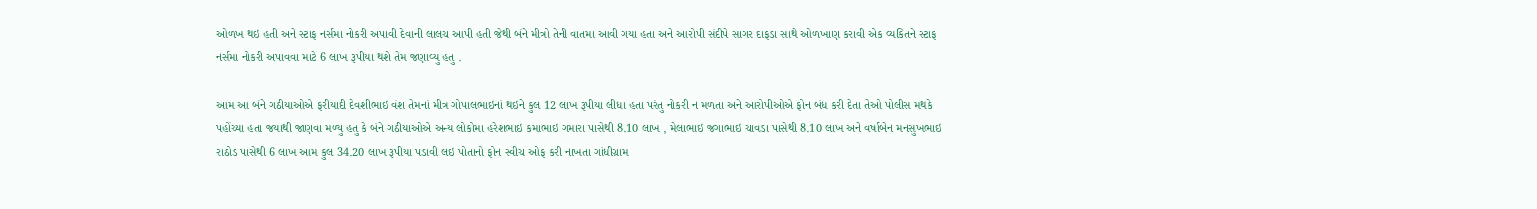ઓળખ થઇ હતી અને સ્ટાફ નર્સમા નોકરી અપાવી દેવાની લાલચ આપી હતી જેથી બંને મીત્રો તેની વાતમા આવી ગયા હતા અને આરોપી સંદીપે સાગર દાફડા સાથે ઓળખાણ કરાવી એક વ્યકિતને સ્ટાફ નર્સમા નોકરી અપાવવા માટે 6 લાખ રૂપીયા થશે તેમ જણાવ્યુ હતુ .

આમ આ બંને ગઠીયાઓએ ફરીયાદી દેવશીભાઇ વંશ તેમનાં મીત્ર ગોપાલભાઇનાં થઇને કુલ 12 લાખ રૂપીયા લીધા હતા પરંતુ નોકરી ન મળતા અને આરોપીઓએ ફોન બંધ કરી દેતા તેઓ પોલીસ મથકે પહોંચ્યા હતા જયાથી જાણવા મળ્યુ હતુ કે બંને ગઠીયાઓએ અન્ય લોકોમા હરેશભાઇ કમાભાઇ ગમારા પાસેથી 8.10 લાખ , મેલાભાઇ જગાભાઇ ચાવડા પાસેથી 8.10 લાખ અને વર્ષાબેન મનસુખભાઇ રાઠોડ પાસેથી 6 લાખ આમ કુલ 34.20 લાખ રૂપીયા પડાવી લઇ પોતાનો ફોન સ્વીચ ઓફ કરી નાખતા ગાંધીગ્રામ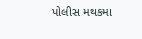પોલીસ મથકમા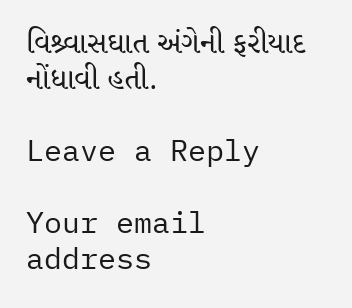વિશ્ર્વાસઘાત અંગેની ફરીયાદ નોંધાવી હતી.

Leave a Reply

Your email address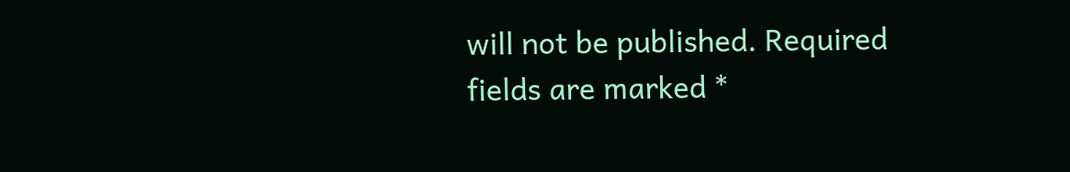will not be published. Required fields are marked *